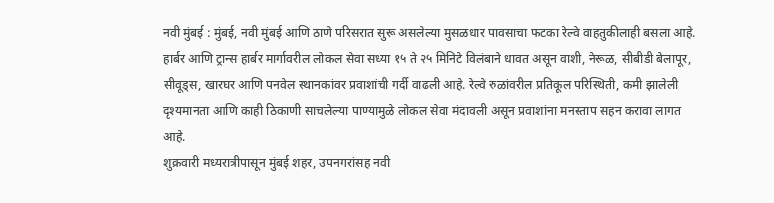नवी मुंबई : मुंबई, नवी मुंबई आणि ठाणे परिसरात सुरू असलेल्या मुसळधार पावसाचा फटका रेल्वे वाहतुकीलाही बसला आहे. हार्बर आणि ट्रान्स हार्बर मार्गावरील लोकल सेवा सध्या १५ ते २५ मिनिटे विलंबाने धावत असून वाशी, नेरूळ, सीबीडी बेलापूर, सीवूड्स, खारघर आणि पनवेल स्थानकांवर प्रवाशांची गर्दी वाढली आहे. रेल्वे रुळांवरील प्रतिकूल परिस्थिती, कमी झालेली दृश्यमानता आणि काही ठिकाणी साचलेल्या पाण्यामुळे लोकल सेवा मंदावली असून प्रवाशांना मनस्ताप सहन करावा लागत आहे.
शुक्रवारी मध्यरात्रीपासून मुंबई शहर, उपनगरांसह नवी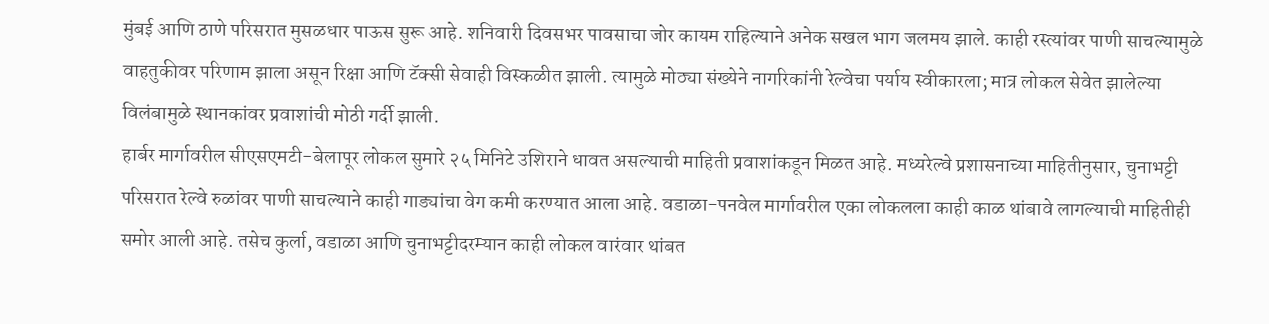मुंबई आणि ठाणे परिसरात मुसळधार पाऊस सुरू आहे. शनिवारी दिवसभर पावसाचा जोर कायम राहिल्याने अनेक सखल भाग जलमय झाले. काही रस्त्यांवर पाणी साचल्यामुळे वाहतुकीवर परिणाम झाला असून रिक्षा आणि टॅक्सी सेवाही विस्कळीत झाली. त्यामुळे मोठ्या संख्येने नागरिकांनी रेल्वेचा पर्याय स्वीकारला; मात्र लोकल सेवेत झालेल्या विलंबामुळे स्थानकांवर प्रवाशांची मोठी गर्दी झाली.
हार्बर मार्गावरील सीएसएमटी-बेलापूर लोकल सुमारे २५ मिनिटे उशिराने धावत असल्याची माहिती प्रवाशांकडून मिळत आहे. मध्यरेल्वे प्रशासनाच्या माहितीनुसार, चुनाभट्टी परिसरात रेल्वे रुळांवर पाणी साचल्याने काही गाड्यांचा वेग कमी करण्यात आला आहे. वडाळा-पनवेल मार्गावरील एका लोकलला काही काळ थांबावे लागल्याची माहितीही समोर आली आहे. तसेच कुर्ला, वडाळा आणि चुनाभट्टीदरम्यान काही लोकल वारंवार थांबत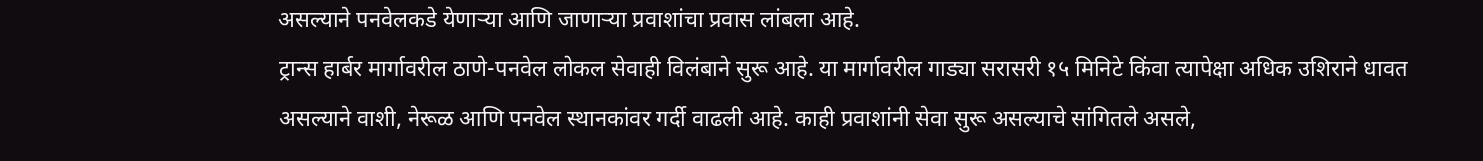असल्याने पनवेलकडे येणाऱ्या आणि जाणाऱ्या प्रवाशांचा प्रवास लांबला आहे.
ट्रान्स हार्बर मार्गावरील ठाणे-पनवेल लोकल सेवाही विलंबाने सुरू आहे. या मार्गावरील गाड्या सरासरी १५ मिनिटे किंवा त्यापेक्षा अधिक उशिराने धावत असल्याने वाशी, नेरूळ आणि पनवेल स्थानकांवर गर्दी वाढली आहे. काही प्रवाशांनी सेवा सुरू असल्याचे सांगितले असले,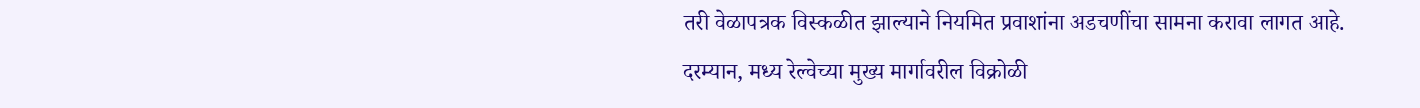तरी वेळापत्रक विस्कळीत झाल्याने नियमित प्रवाशांना अडचणींचा सामना करावा लागत आहे.
दरम्यान, मध्य रेल्वेच्या मुख्य मार्गावरील विक्रोळी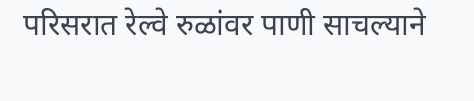परिसरात रेल्वे रुळांवर पाणी साचल्याने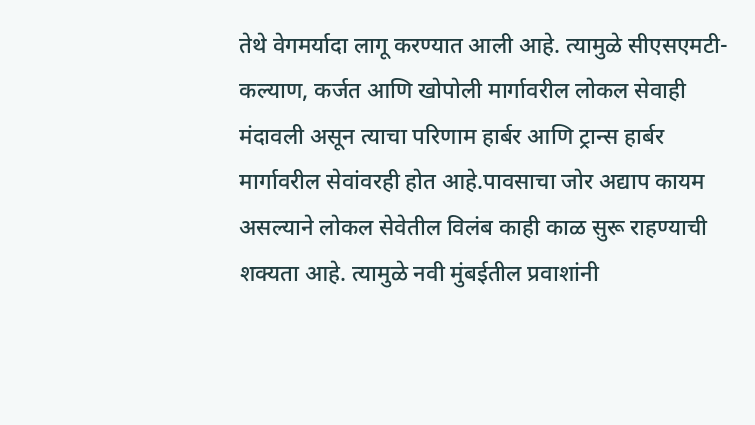तेथे वेगमर्यादा लागू करण्यात आली आहे. त्यामुळे सीएसएमटी-कल्याण, कर्जत आणि खोपोली मार्गावरील लोकल सेवाही मंदावली असून त्याचा परिणाम हार्बर आणि ट्रान्स हार्बर मार्गावरील सेवांवरही होत आहे.पावसाचा जोर अद्याप कायम असल्याने लोकल सेवेतील विलंब काही काळ सुरू राहण्याची शक्यता आहे. त्यामुळे नवी मुंबईतील प्रवाशांनी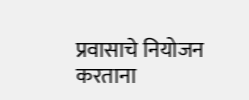प्रवासाचे नियोजन करताना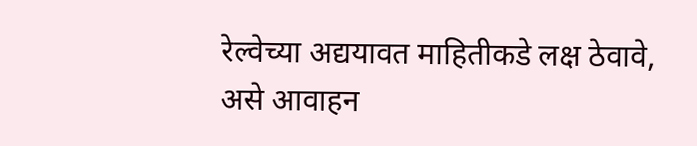रेल्वेच्या अद्ययावत माहितीकडे लक्ष ठेवावे, असे आवाहन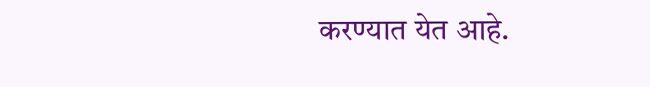करण्यात येत आहे.